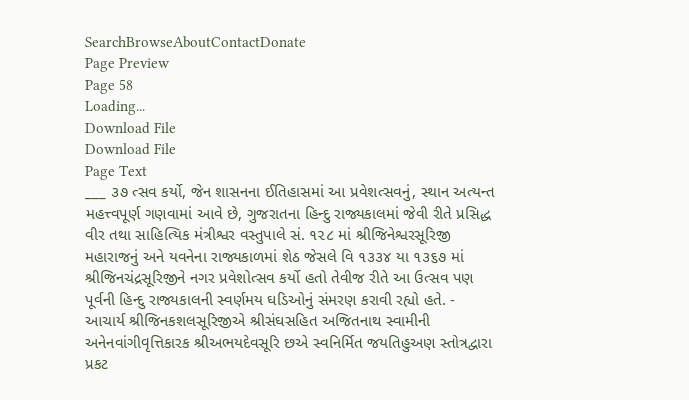SearchBrowseAboutContactDonate
Page Preview
Page 58
Loading...
Download File
Download File
Page Text
___ ૩૭ ત્સવ કર્યો, જેન શાસનના ઈતિહાસમાં આ પ્રવેશત્સવનું, સ્થાન અત્યન્ત મહત્ત્વપૂર્ણ ગણવામાં આવે છે, ગુજરાતના હિન્દુ રાજ્યકાલમાં જેવી રીતે પ્રસિદ્ધ વીર તથા સાહિત્યિક મંત્રીશ્વર વસ્તુપાલે સં. ૧૨૮ માં શ્રીજિનેશ્વરસૂરિજી મહારાજનું અને યવનેના રાજ્યકાળમાં શેઠ જેસલે વિ ૧૩૩૪ યા ૧૩૬૭ માં શ્રીજિનચંદ્રસૂરિજીને નગર પ્રવેશોત્સવ કર્યો હતો તેવીજ રીતે આ ઉત્સવ પણ પૂર્વની હિન્દુ રાજ્યકાલની સ્વર્ણમય ઘડિઓનું સંમરણ કરાવી રહ્યો હતે. - આચાર્ય શ્રીજિનકશલસૂરિજીએ શ્રીસંઘસહિત અજિતનાથ સ્વામીની અનેનવાંગીવૃત્તિકારક શ્રીઅભયદેવસૂરિ છએ સ્વનિર્મિત જયતિહુઅણ સ્તોત્રદ્વારા પ્રકટ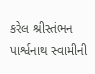કરેલ શ્રીસ્તંભન પાર્શ્વનાથ સ્વામીની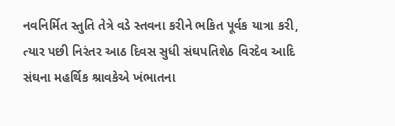નવનિર્મિત સ્તુતિ તેત્રે વડે સ્તવના કરીને ભકિત પૂર્વક યાત્રા કરી, ત્યાર પછી નિરંતર આઠ દિવસ સુધી સંઘપતિશેઠ વિરદેવ આદિ સંઘના મહર્થિક શ્રાવકેએ ખંભાતના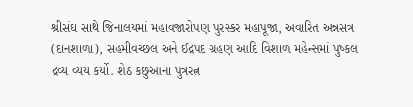શ્રીસંઘ સાથે જિનાલયમાં મહાવજારોપણ પુરસ્કર મહાપૂજા, અવારિત અન્નસત્ર (દાનશાળા), સહમીવચ્છલ અને ઈદ્રપદ ગ્રહણ આદિ વિશાળ મહેન્સમાં પુષ્કલ દ્રવ્ય વ્યય કર્યો. શેઠ કછુઆના પુત્રરત્ન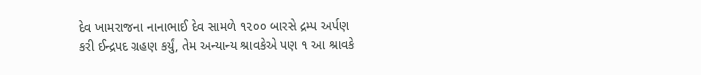દેવ ખામરાજના નાનાભાઈ દેવ સામળે ૧૨૦૦ બારસે દ્રમ્પ અર્પણ કરી ઈન્દ્રપદ ગ્રહણ કર્યું, તેમ અન્યાન્ય શ્રાવકેએ પણ ૧ આ શ્રાવકે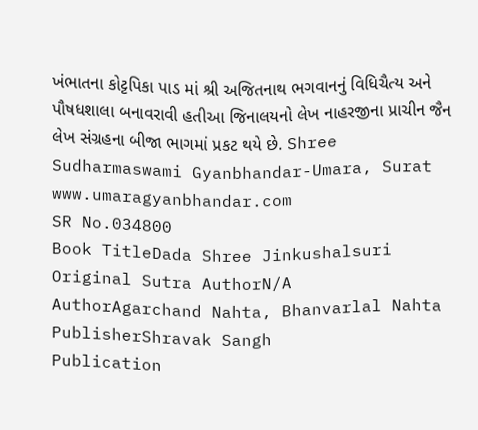ખંભાતના કોટ્ટપિકા પાડ માં શ્રી અજિતનાથ ભગવાનનું વિધિચૈત્ય અને પૌષધશાલા બનાવરાવી હતીઆ જિનાલયનો લેખ નાહરજીના પ્રાચીન જૈન લેખ સંગ્રહના બીજા ભાગમાં પ્રકટ થયે છે. Shree Sudharmaswami Gyanbhandar-Umara, Surat www.umaragyanbhandar.com
SR No.034800
Book TitleDada Shree Jinkushalsuri
Original Sutra AuthorN/A
AuthorAgarchand Nahta, Bhanvarlal Nahta
PublisherShravak Sangh
Publication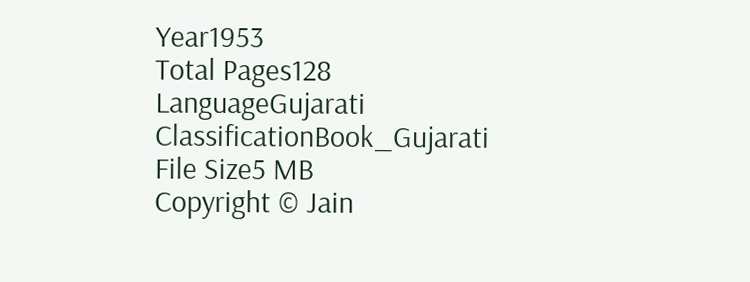Year1953
Total Pages128
LanguageGujarati
ClassificationBook_Gujarati
File Size5 MB
Copyright © Jain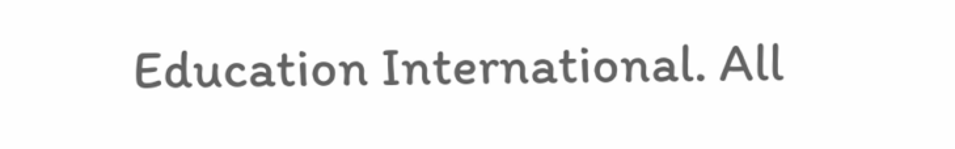Education International. All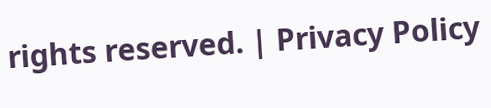rights reserved. | Privacy Policy